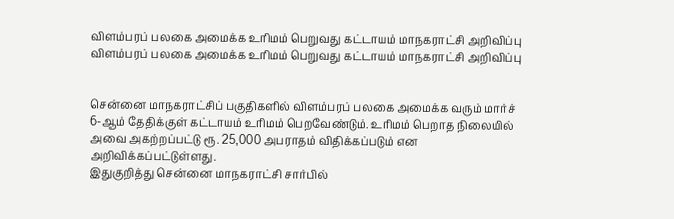விளம்பரப் பலகை அமைக்க உரிமம் பெறுவது கட்டாயம் மாநகராட்சி அறிவிப்பு
விளம்பரப் பலகை அமைக்க உரிமம் பெறுவது கட்டாயம் மாநகராட்சி அறிவிப்பு


சென்னை மாநகராட்சிப் பகுதிகளில் விளம்பரப் பலகை அமைக்க வரும் மார்ச் 6-ஆம் தேதிக்குள் கட்டாயம் உரிமம் பெறவேண்டும். உரிமம் பெறாத நிலையில் அவை அகற்றப்பட்டு ரூ. 25,000 அபராதம் விதிக்கப்படும் என அறிவிக்கப்பட்டுள்ளது.
இதுகுறித்து சென்னை மாநகராட்சி சார்பில்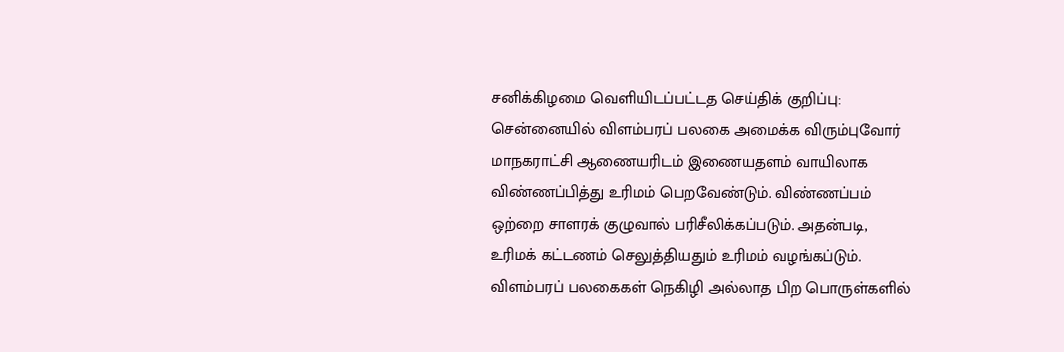சனிக்கிழமை வெளியிடப்பட்டத செய்திக் குறிப்பு:
சென்னையில் விளம்பரப் பலகை அமைக்க விரும்புவோர் மாநகராட்சி ஆணையரிடம் இணையதளம் வாயிலாக விண்ணப்பித்து உரிமம் பெறவேண்டும். விண்ணப்பம் ஒற்றை சாளரக் குழுவால் பரிசீலிக்கப்படும். அதன்படி, உரிமக் கட்டணம் செலுத்தியதும் உரிமம் வழங்கப்டும்.
விளம்பரப் பலகைகள் நெகிழி அல்லாத பிற பொருள்களில்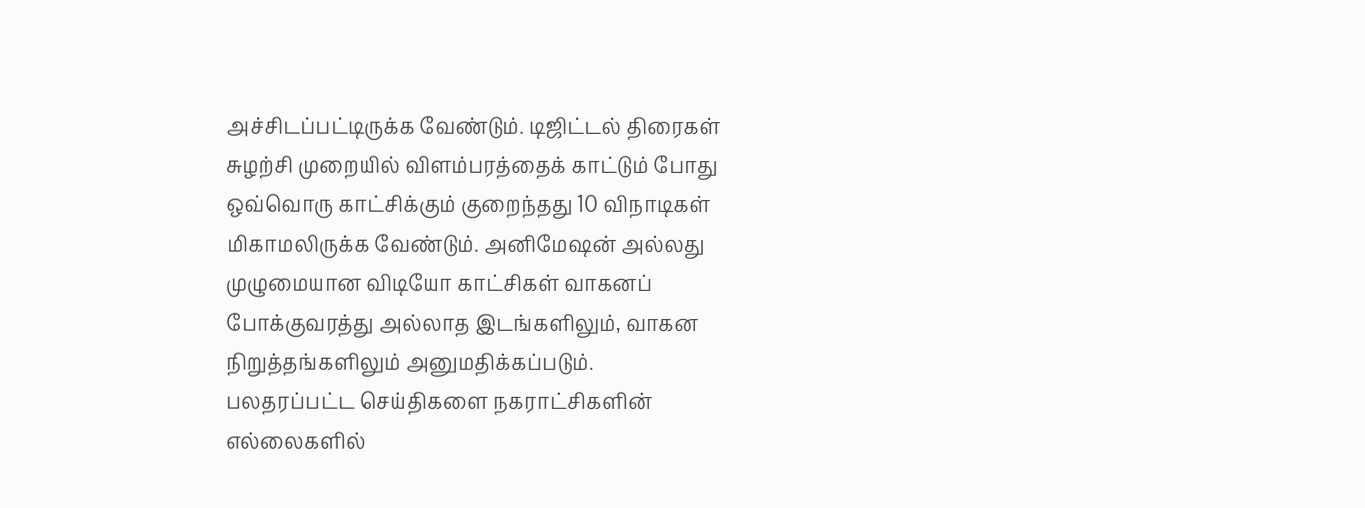அச்சிடப்பட்டிருக்க வேண்டும். டிஜிட்டல் திரைகள் சுழற்சி முறையில் விளம்பரத்தைக் காட்டும் போது ஒவ்வொரு காட்சிக்கும் குறைந்தது 10 விநாடிகள் மிகாமலிருக்க வேண்டும். அனிமேஷன் அல்லது முழுமையான விடியோ காட்சிகள் வாகனப் போக்குவரத்து அல்லாத இடங்களிலும், வாகன நிறுத்தங்களிலும் அனுமதிக்கப்படும்.
பலதரப்பட்ட செய்திகளை நகராட்சிகளின் எல்லைகளில்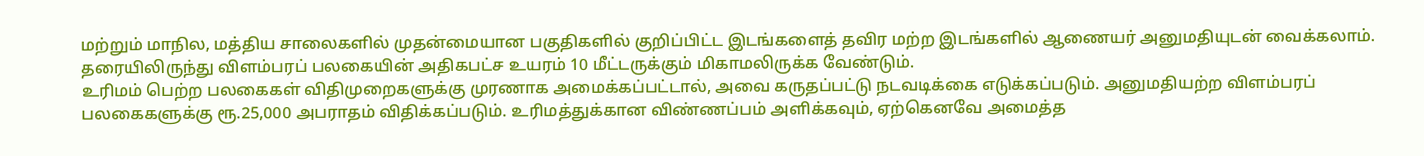மற்றும் மாநில, மத்திய சாலைகளில் முதன்மையான பகுதிகளில் குறிப்பிட்ட இடங்களைத் தவிர மற்ற இடங்களில் ஆணையர் அனுமதியுடன் வைக்கலாம். தரையிலிருந்து விளம்பரப் பலகையின் அதிகபட்ச உயரம் 10 மீட்டருக்கும் மிகாமலிருக்க வேண்டும்.
உரிமம் பெற்ற பலகைகள் விதிமுறைகளுக்கு முரணாக அமைக்கப்பட்டால், அவை கருதப்பட்டு நடவடிக்கை எடுக்கப்படும். அனுமதியற்ற விளம்பரப் பலகைகளுக்கு ரூ.25,000 அபராதம் விதிக்கப்படும். உரிமத்துக்கான விண்ணப்பம் அளிக்கவும், ஏற்கெனவே அமைத்த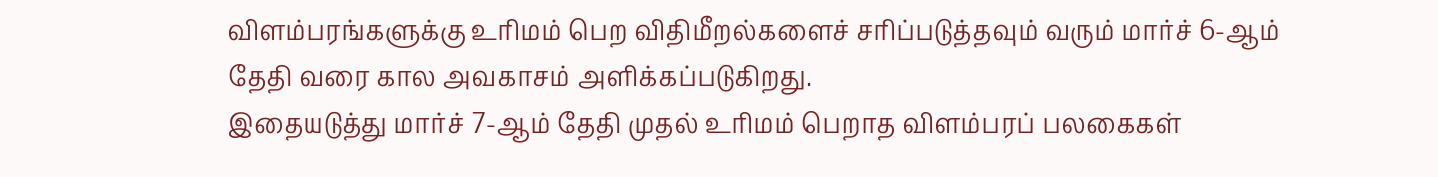விளம்பரங்களுக்கு உரிமம் பெற விதிமீறல்களைச் சரிப்படுத்தவும் வரும் மார்ச் 6-ஆம் தேதி வரை கால அவகாசம் அளிக்கப்படுகிறது.
இதையடுத்து மார்ச் 7-ஆம் தேதி முதல் உரிமம் பெறாத விளம்பரப் பலகைகள்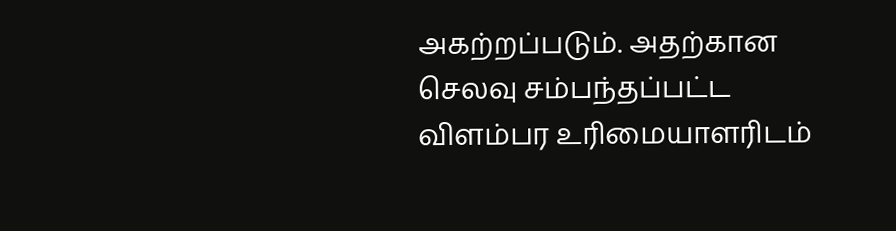அகற்றப்படும். அதற்கான செலவு சம்பந்தப்பட்ட விளம்பர உரிமையாளரிடம்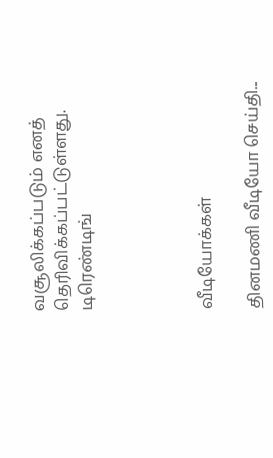வசூலிக்கப்படும் எனத் தெரிவிக்கப்பட்டுள்ளது.
டிரெண்டிங்




வீடியோக்கள்

தினமணி வீடியோ செய்தி...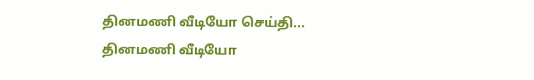தினமணி வீடியோ செய்தி...
தினமணி வீடியோ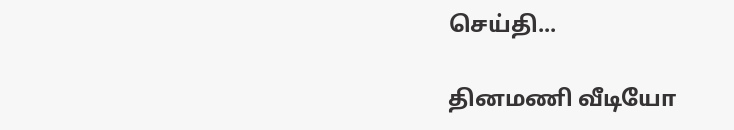செய்தி...

தினமணி வீடியோ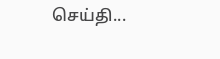செய்தி...